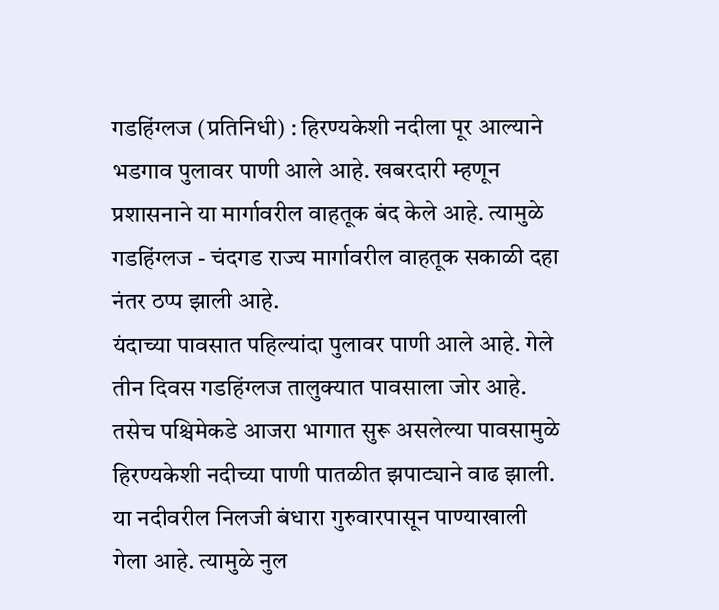गडहिंग्लज (प्रतिनिधी) : हिरण्यकेशी नदीला पूर आल्याने भडगाव पुलावर पाणी आले आहे. खबरदारी म्हणून प्रशासनाने या मार्गावरील वाहतूक बंद केले आहे. त्यामुळे गडहिंग्लज - चंदगड राज्य मार्गावरील वाहतूक सकाळी दहा नंतर ठप्प झाली आहे.
यंदाच्या पावसात पहिल्यांदा पुलावर पाणी आले आहे. गेले तीन दिवस गडहिंग्लज तालुक्यात पावसाला जोर आहे. तसेच पश्चिमेकडे आजरा भागात सुरू असलेल्या पावसामुळे हिरण्यकेशी नदीच्या पाणी पातळीत झपाट्याने वाढ झाली. या नदीवरील निलजी बंधारा गुरुवारपासून पाण्याखाली गेला आहे. त्यामुळे नुल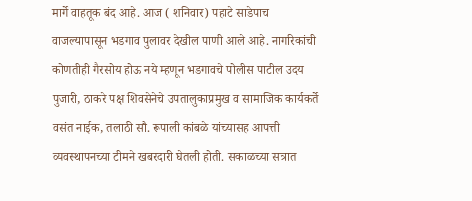मार्गे वाहतूक बंद आहे. आज ( शनिवार) पहाटे साडेपाच वाजल्यापासून भडगाव पुलावर देखील पाणी आले आहे. नागरिकांची कोणतीही गैरसोय होऊ नये म्हणून भडगावचे पोलीस पाटील उदय पुजारी, ठाकरे पक्ष शिवसेनेचे उपतालुकाप्रमुख व सामाजिक कार्यकर्ते वसंत नाईक, तलाठी सौ. रूपाली कांबळे यांच्यासह आपत्ती व्यवस्थापनच्या टीमने खबरदारी घेतली होती. सकाळच्या सत्रात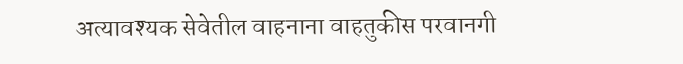अत्यावश्यक सेवेतील वाहनाना वाहतुकीस परवानगी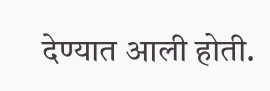देण्यात आली होती.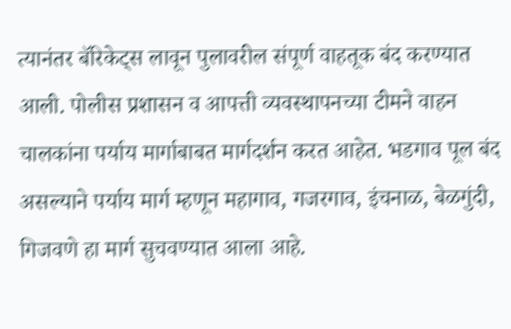त्यानंतर बॅरिकेट्स लावून पुलावरील संपूर्ण वाहतूक बंद करण्यात आली. पोलीस प्रशासन व आपत्ती व्यवस्थापनच्या टीमने वाहन चालकांना पर्याय मार्गाबाबत मार्गदर्शन करत आहेत. भडगाव पूल बंद असल्याने पर्याय मार्ग म्हणून महागाव, गजरगाव, इंचनाळ, बेळगुंदी, गिजवणे हा मार्ग सुचवण्यात आला आहे.